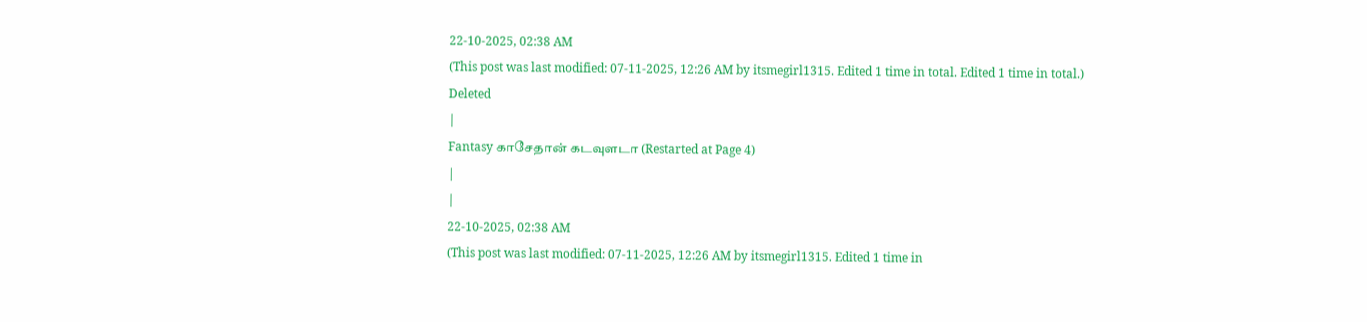22-10-2025, 02:38 AM
(This post was last modified: 07-11-2025, 12:26 AM by itsmegirl1315. Edited 1 time in total. Edited 1 time in total.)
Deleted
|
Fantasy காசேதான் கடவுளடா (Restarted at Page 4)
|
|
22-10-2025, 02:38 AM
(This post was last modified: 07-11-2025, 12:26 AM by itsmegirl1315. Edited 1 time in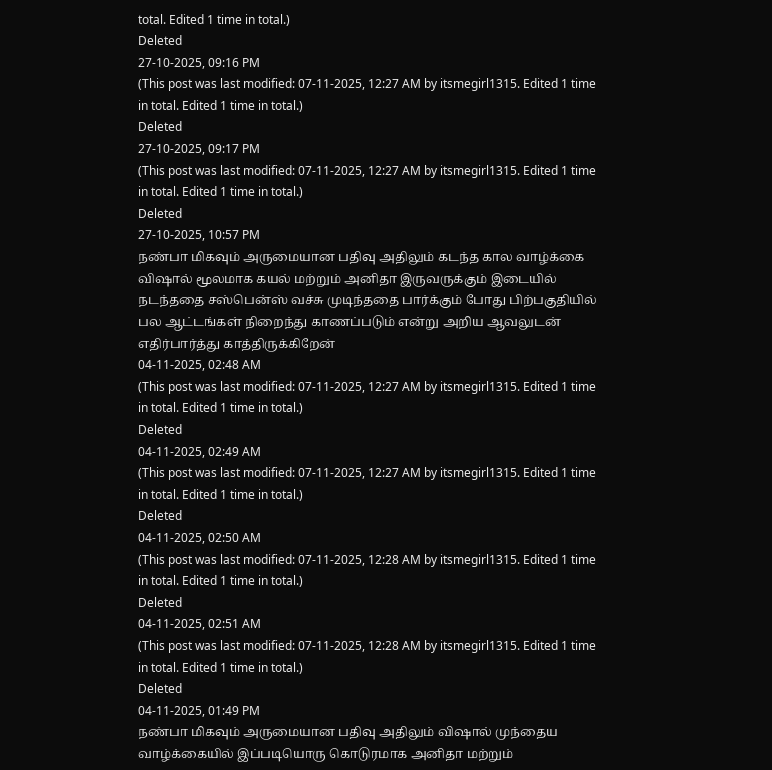total. Edited 1 time in total.)
Deleted
27-10-2025, 09:16 PM
(This post was last modified: 07-11-2025, 12:27 AM by itsmegirl1315. Edited 1 time in total. Edited 1 time in total.)
Deleted
27-10-2025, 09:17 PM
(This post was last modified: 07-11-2025, 12:27 AM by itsmegirl1315. Edited 1 time in total. Edited 1 time in total.)
Deleted
27-10-2025, 10:57 PM
நண்பா மிகவும் அருமையான பதிவு அதிலும் கடந்த கால வாழ்க்கை விஷால் மூலமாக கயல் மற்றும் அனிதா இருவருக்கும் இடையில் நடந்ததை சஸ்பென்ஸ் வச்சு முடிந்ததை பார்க்கும் போது பிற்பகுதியில் பல ஆட்டங்கள் நிறைந்து காணப்படும் என்று அறிய ஆவலுடன் எதிர்பார்த்து காத்திருக்கிறேன்
04-11-2025, 02:48 AM
(This post was last modified: 07-11-2025, 12:27 AM by itsmegirl1315. Edited 1 time in total. Edited 1 time in total.)
Deleted
04-11-2025, 02:49 AM
(This post was last modified: 07-11-2025, 12:27 AM by itsmegirl1315. Edited 1 time in total. Edited 1 time in total.)
Deleted
04-11-2025, 02:50 AM
(This post was last modified: 07-11-2025, 12:28 AM by itsmegirl1315. Edited 1 time in total. Edited 1 time in total.)
Deleted
04-11-2025, 02:51 AM
(This post was last modified: 07-11-2025, 12:28 AM by itsmegirl1315. Edited 1 time in total. Edited 1 time in total.)
Deleted
04-11-2025, 01:49 PM
நண்பா மிகவும் அருமையான பதிவு அதிலும் விஷால் முந்தைய வாழ்க்கையில் இப்படியொரு கொடுரமாக அனிதா மற்றும்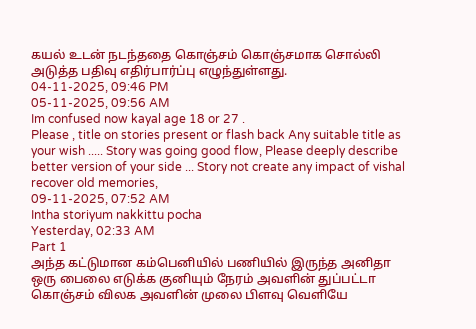கயல் உடன் நடந்ததை கொஞ்சம் கொஞ்சமாக சொல்லி அடுத்த பதிவு எதிர்பார்ப்பு எழுந்துள்ளது.
04-11-2025, 09:46 PM
05-11-2025, 09:56 AM
Im confused now kayal age 18 or 27 .
Please , title on stories present or flash back Any suitable title as your wish ..... Story was going good flow, Please deeply describe better version of your side ... Story not create any impact of vishal recover old memories,
09-11-2025, 07:52 AM
Intha storiyum nakkittu pocha
Yesterday, 02:33 AM
Part 1
அந்த கட்டுமான கம்பெனியில் பணியில் இருந்த அனிதா ஒரு பைலை எடுக்க குனியும் நேரம் அவளின் துப்பட்டா கொஞ்சம் விலக அவளின் முலை பிளவு வெளியே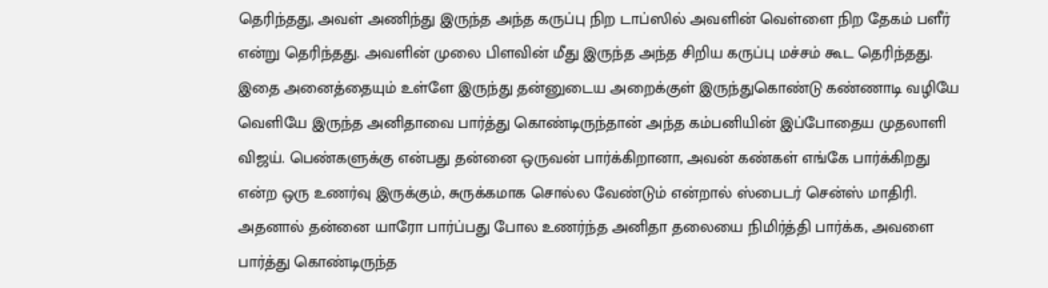தெரிந்தது, அவள் அணிந்து இருந்த அந்த கருப்பு நிற டாப்ஸில் அவளின் வெள்ளை நிற தேகம் பளீர் என்று தெரிந்தது. அவளின் முலை பிளவின் மீது இருந்த அந்த சிறிய கருப்பு மச்சம் கூட தெரிந்தது. இதை அனைத்தையும் உள்ளே இருந்து தன்னுடைய அறைக்குள் இருந்துகொண்டு கண்ணாடி வழியே வெளியே இருந்த அனிதாவை பார்த்து கொண்டிருந்தான் அந்த கம்பனியின் இப்போதைய முதலாளி விஜய். பெண்களுக்கு என்பது தன்னை ஒருவன் பார்க்கிறானா, அவன் கண்கள் எங்கே பார்க்கிறது என்ற ஒரு உணர்வு இருக்கும், சுருக்கமாக சொல்ல வேண்டும் என்றால் ஸ்பைடர் சென்ஸ் மாதிரி. அதனால் தன்னை யாரோ பார்ப்பது போல உணர்ந்த அனிதா தலையை நிமிர்த்தி பார்க்க, அவளை பார்த்து கொண்டிருந்த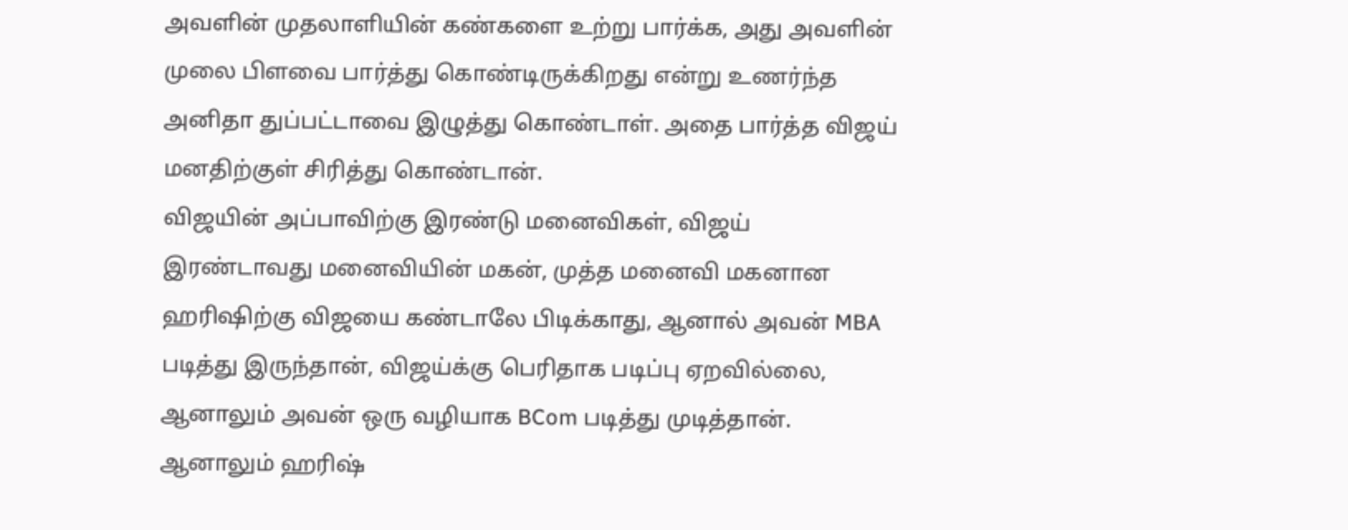அவளின் முதலாளியின் கண்களை உற்று பார்க்க, அது அவளின் முலை பிளவை பார்த்து கொண்டிருக்கிறது என்று உணர்ந்த அனிதா துப்பட்டாவை இழுத்து கொண்டாள். அதை பார்த்த விஜய் மனதிற்குள் சிரித்து கொண்டான்.
விஜயின் அப்பாவிற்கு இரண்டு மனைவிகள், விஜய் இரண்டாவது மனைவியின் மகன், முத்த மனைவி மகனான ஹரிஷிற்கு விஜயை கண்டாலே பிடிக்காது, ஆனால் அவன் MBA படித்து இருந்தான், விஜய்க்கு பெரிதாக படிப்பு ஏறவில்லை, ஆனாலும் அவன் ஒரு வழியாக BCom படித்து முடித்தான். ஆனாலும் ஹரிஷ்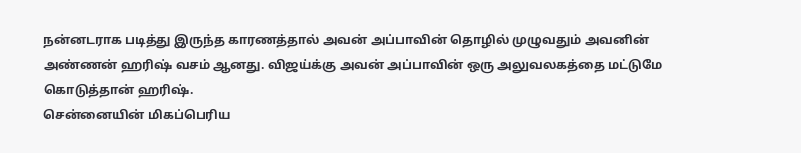நன்னடராக படித்து இருந்த காரணத்தால் அவன் அப்பாவின் தொழில் முழுவதும் அவனின் அண்ணன் ஹரிஷ் வசம் ஆனது. விஜய்க்கு அவன் அப்பாவின் ஒரு அலுவலகத்தை மட்டுமே கொடுத்தான் ஹரிஷ்.
சென்னையின் மிகப்பெரிய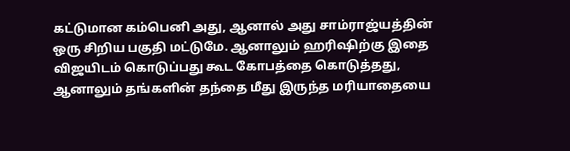கட்டுமான கம்பெனி அது, ஆனால் அது சாம்ராஜ்யத்தின் ஒரு சிறிய பகுதி மட்டுமே. ஆனாலும் ஹரிஷிற்கு இதை விஜயிடம் கொடுப்பது கூட கோபத்தை கொடுத்தது, ஆனாலும் தங்களின் தந்தை மீது இருந்த மரியாதையை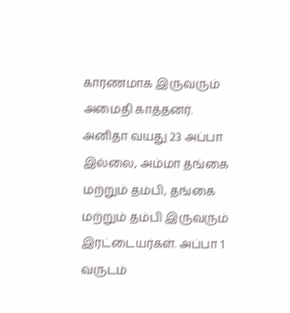காரணமாக இருவரும் அமைதி காத்தனர்.
அனிதா வயது 23 அப்பா இல்லை, அம்மா தங்கை மற்றும் தம்பி, தங்கை மற்றும் தம்பி இருவரும் இரட்டையர்கள். அப்பா 1 வருடம்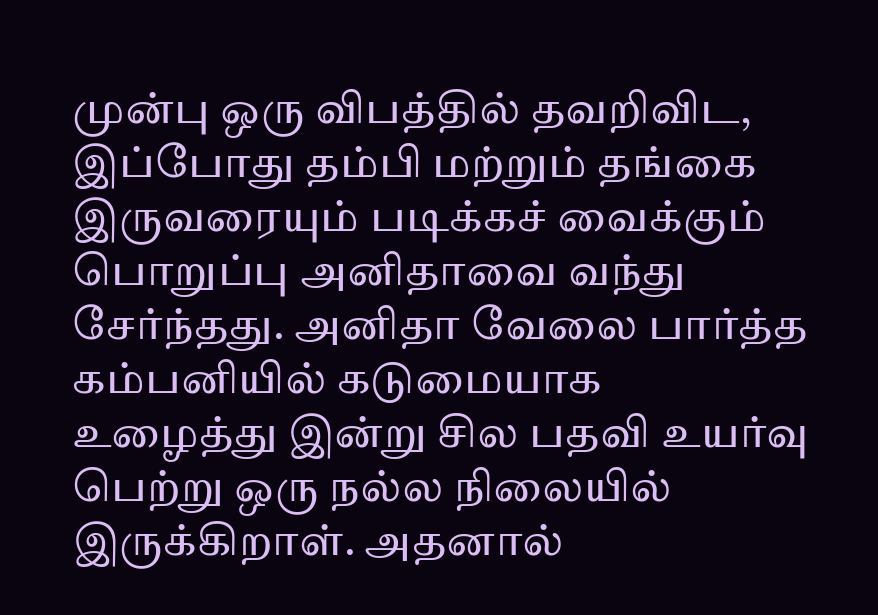முன்பு ஒரு விபத்தில் தவறிவிட, இப்போது தம்பி மற்றும் தங்கை இருவரையும் படிக்கச் வைக்கும் பொறுப்பு அனிதாவை வந்து சேர்ந்தது. அனிதா வேலை பார்த்த கம்பனியில் கடுமையாக உழைத்து இன்று சில பதவி உயர்வு பெற்று ஒரு நல்ல நிலையில் இருக்கிறாள். அதனால்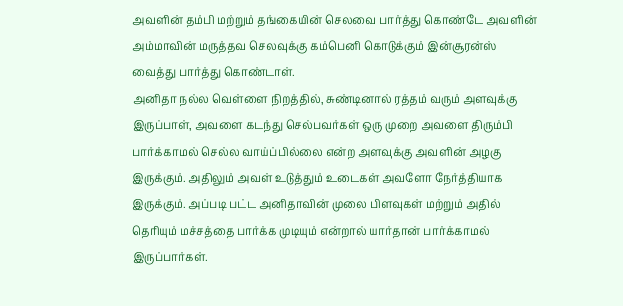அவளின் தம்பி மற்றும் தங்கையின் செலவை பார்த்து கொண்டே அவளின் அம்மாவின் மருத்தவ செலவுக்கு கம்பெனி கொடுக்கும் இன்சூரன்ஸ் வைத்து பார்த்து கொண்டாள்.
அனிதா நல்ல வெள்ளை நிறத்தில், சுண்டினால் ரத்தம் வரும் அளவுக்கு இருப்பாள், அவளை கடந்து செல்பவர்கள் ஒரு முறை அவளை திரும்பி பார்க்காமல் செல்ல வாய்ப்பில்லை என்ற அளவுக்கு அவளின் அழகு இருக்கும். அதிலும் அவள் உடுத்தும் உடைகள் அவளோ நேர்த்தியாக இருக்கும். அப்படி பட்ட அனிதாவின் முலை பிளவுகள் மற்றும் அதில் தெரியும் மச்சத்தை பார்க்க முடியும் என்றால் யார்தான் பார்க்காமல் இருப்பார்கள்.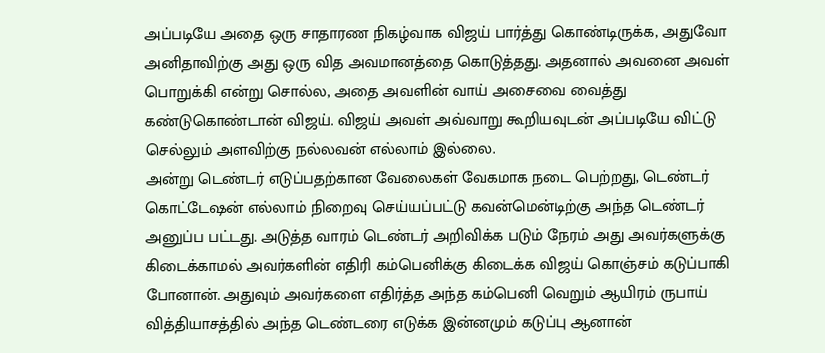அப்படியே அதை ஒரு சாதாரண நிகழ்வாக விஜய் பார்த்து கொண்டிருக்க, அதுவோ அனிதாவிற்கு அது ஒரு வித அவமானத்தை கொடுத்தது. அதனால் அவனை அவள் பொறுக்கி என்று சொல்ல, அதை அவளின் வாய் அசைவை வைத்து கண்டுகொண்டான் விஜய். விஜய் அவள் அவ்வாறு கூறியவுடன் அப்படியே விட்டு செல்லும் அளவிற்கு நல்லவன் எல்லாம் இல்லை.
அன்று டெண்டர் எடுப்பதற்கான வேலைகள் வேகமாக நடை பெற்றது, டெண்டர் கொட்டேஷன் எல்லாம் நிறைவு செய்யப்பட்டு கவன்மென்டிற்கு அந்த டெண்டர் அனுப்ப பட்டது. அடுத்த வாரம் டெண்டர் அறிவிக்க படும் நேரம் அது அவர்களுக்கு கிடைக்காமல் அவர்களின் எதிரி கம்பெனிக்கு கிடைக்க விஜய் கொஞ்சம் கடுப்பாகி போனான். அதுவும் அவர்களை எதிர்த்த அந்த கம்பெனி வெறும் ஆயிரம் ருபாய் வித்தியாசத்தில் அந்த டெண்டரை எடுக்க இன்னமும் கடுப்பு ஆனான்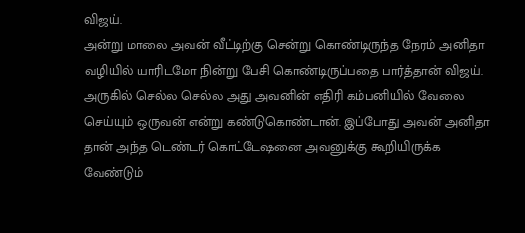விஜய்.
அன்று மாலை அவன் வீட்டிற்கு சென்று கொண்டிருந்த நேரம் அனிதா வழியில் யாரிடமோ நின்று பேசி கொண்டிருப்பதை பார்த்தான் விஜய். அருகில் செல்ல செல்ல அது அவனின் எதிரி கம்பனியில் வேலை செய்யும் ஒருவன் என்று கண்டுகொண்டான். இப்போது அவன் அனிதா தான் அந்த டெண்டர் கொட்டேஷனை அவனுக்கு கூறியிருக்க வேண்டும்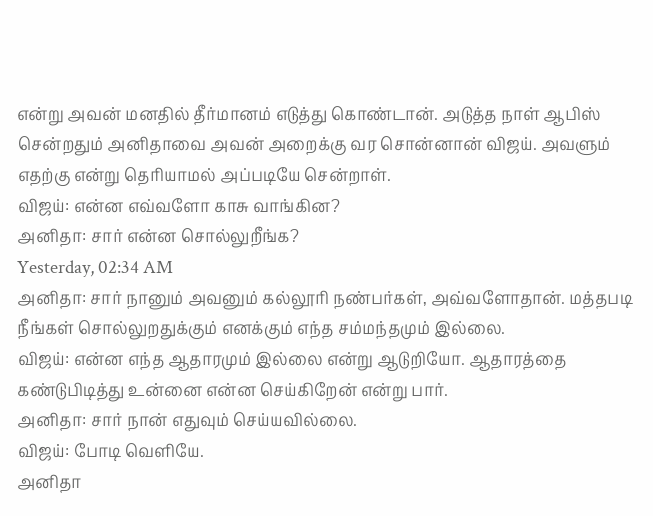என்று அவன் மனதில் தீர்மானம் எடுத்து கொண்டான். அடுத்த நாள் ஆபிஸ் சென்றதும் அனிதாவை அவன் அறைக்கு வர சொன்னான் விஜய். அவளும் எதற்கு என்று தெரியாமல் அப்படியே சென்றாள்.
விஜய்: என்ன எவ்வளோ காசு வாங்கின?
அனிதா: சார் என்ன சொல்லுறீங்க?
Yesterday, 02:34 AM
அனிதா: சார் நானும் அவனும் கல்லூரி நண்பர்கள், அவ்வளோதான். மத்தபடி நீங்கள் சொல்லுறதுக்கும் எனக்கும் எந்த சம்மந்தமும் இல்லை.
விஜய்: என்ன எந்த ஆதாரமும் இல்லை என்று ஆடுறியோ. ஆதாரத்தை கண்டுபிடித்து உன்னை என்ன செய்கிறேன் என்று பார்.
அனிதா: சார் நான் எதுவும் செய்யவில்லை.
விஜய்: போடி வெளியே.
அனிதா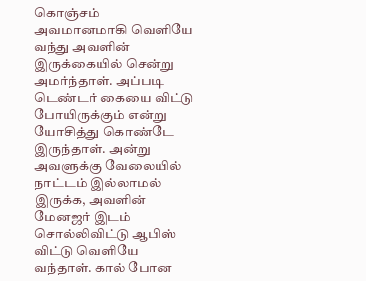கொஞ்சம் அவமானமாகி வெளியே வந்து அவளின் இருக்கையில் சென்று அமர்ந்தாள். அப்படி டெண்டர் கையை விட்டு போயிருக்கும் என்று யோசித்து கொண்டே இருந்தாள். அன்று அவளுக்கு வேலையில் நாட்டம் இல்லாமல் இருக்க, அவளின் மேனஜர் இடம் சொல்லிவிட்டு ஆபிஸ் விட்டு வெளியே வந்தாள். கால் போன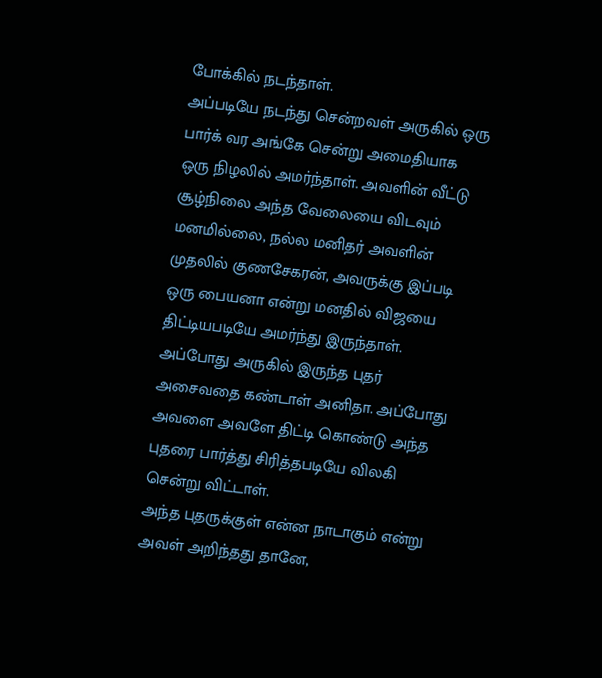போக்கில் நடந்தாள்.
அப்படியே நடந்து சென்றவள் அருகில் ஒரு பார்க் வர அங்கே சென்று அமைதியாக ஒரு நிழலில் அமர்ந்தாள். அவளின் வீட்டு சூழ்நிலை அந்த வேலையை விடவும் மனமில்லை, நல்ல மனிதர் அவளின் முதலில் குணசேகரன், அவருக்கு இப்படி ஒரு பையனா என்று மனதில் விஜயை திட்டியபடியே அமர்ந்து இருந்தாள். அப்போது அருகில் இருந்த புதர் அசைவதை கண்டாள் அனிதா. அப்போது அவளை அவளே திட்டி கொண்டு அந்த புதரை பார்த்து சிரித்தபடியே விலகி சென்று விட்டாள்.
அந்த புதருக்குள் என்ன நாடாகும் என்று அவள் அறிந்தது தானே,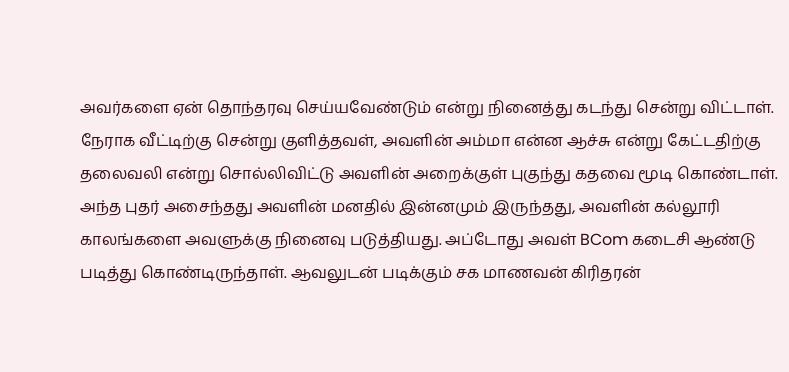அவர்களை ஏன் தொந்தரவு செய்யவேண்டும் என்று நினைத்து கடந்து சென்று விட்டாள். நேராக வீட்டிற்கு சென்று குளித்தவள், அவளின் அம்மா என்ன ஆச்சு என்று கேட்டதிற்கு தலைவலி என்று சொல்லிவிட்டு அவளின் அறைக்குள் புகுந்து கதவை மூடி கொண்டாள்.
அந்த புதர் அசைந்தது அவளின் மனதில் இன்னமும் இருந்தது, அவளின் கல்லூரி காலங்களை அவளுக்கு நினைவு படுத்தியது. அப்டோது அவள் BCom கடைசி ஆண்டு படித்து கொண்டிருந்தாள். ஆவலுடன் படிக்கும் சக மாணவன் கிரிதரன்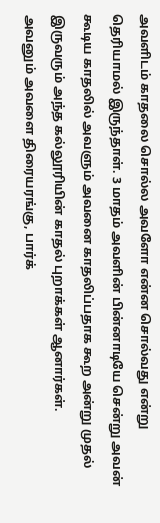அவளிடம் காதலை சொல்ல அவளோ என்ன சொல்வது என்று தெரியாமல் இருந்தாள். 3 மாதம் அவளின் பின்னாடியே சென்று அவன் கூடிய காதலில் அவளும் அவனை காதலிப்பதாக கூற அன்று முதல் இருவரும் அந்த கல்லூரியின் காதல் புறாக்கள் ஆனார்கள்.
அவனும் அவளை திரையரங்கு, பார்க்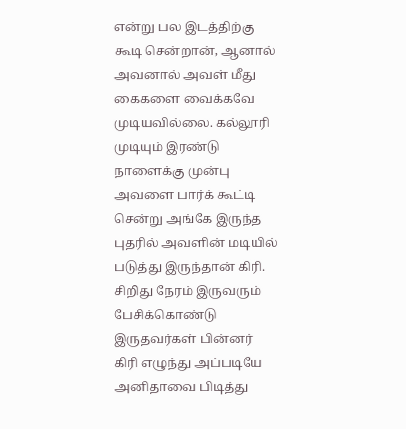என்று பல இடத்திற்கு கூடி சென்றான், ஆனால் அவனால் அவள் மீது கைகளை வைக்கவே முடியவில்லை. கல்லூரி முடியும் இரண்டு நாளைக்கு முன்பு அவளை பார்க் கூட்டி சென்று அங்கே இருந்த புதரில் அவளின் மடியில் படுத்து இருந்தான் கிரி. சிறிது நேரம் இருவரும் பேசிக்கொண்டு இருதவர்கள் பின்னர் கிரி எழுந்து அப்படியே அனிதாவை பிடித்து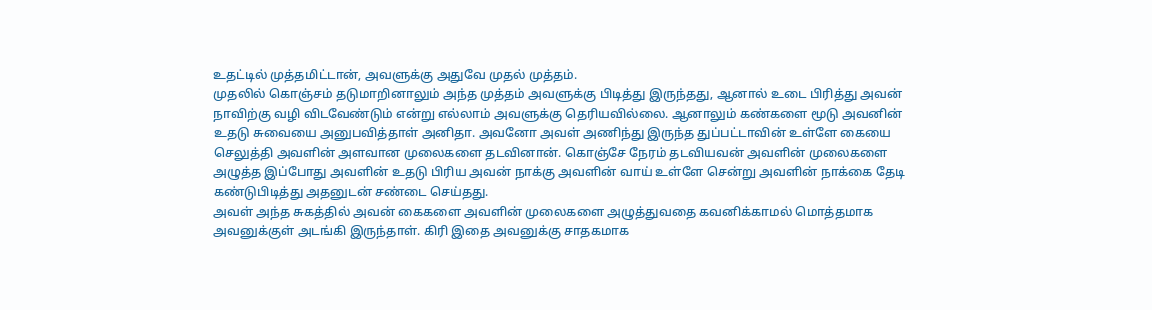உதட்டில் முத்தமிட்டான், அவளுக்கு அதுவே முதல் முத்தம்.
முதலில் கொஞ்சம் தடுமாறினாலும் அந்த முத்தம் அவளுக்கு பிடித்து இருந்தது, ஆனால் உடை பிரித்து அவன் நாவிற்கு வழி விடவேண்டும் என்று எல்லாம் அவளுக்கு தெரியவில்லை. ஆனாலும் கண்களை மூடு அவனின் உதடு சுவையை அனுபவித்தாள் அனிதா. அவனோ அவள் அணிந்து இருந்த துப்பட்டாவின் உள்ளே கையை செலுத்தி அவளின் அளவான முலைகளை தடவினான். கொஞ்சே நேரம் தடவியவன் அவளின் முலைகளை அழுத்த இப்போது அவளின் உதடு பிரிய அவன் நாக்கு அவளின் வாய் உள்ளே சென்று அவளின் நாக்கை தேடி கண்டுபிடித்து அதனுடன் சண்டை செய்தது.
அவள் அந்த சுகத்தில் அவன் கைகளை அவளின் முலைகளை அழுத்துவதை கவனிக்காமல் மொத்தமாக அவனுக்குள் அடங்கி இருந்தாள். கிரி இதை அவனுக்கு சாதகமாக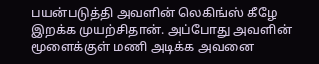பயன்படுத்தி அவளின் லெகிங்ஸ் கீழே இறக்க முயற்சிதான். அப்போது அவளின் மூளைக்குள் மணி அடிக்க அவனை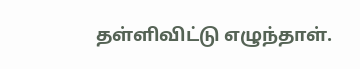தள்ளிவிட்டு எழுந்தாள்.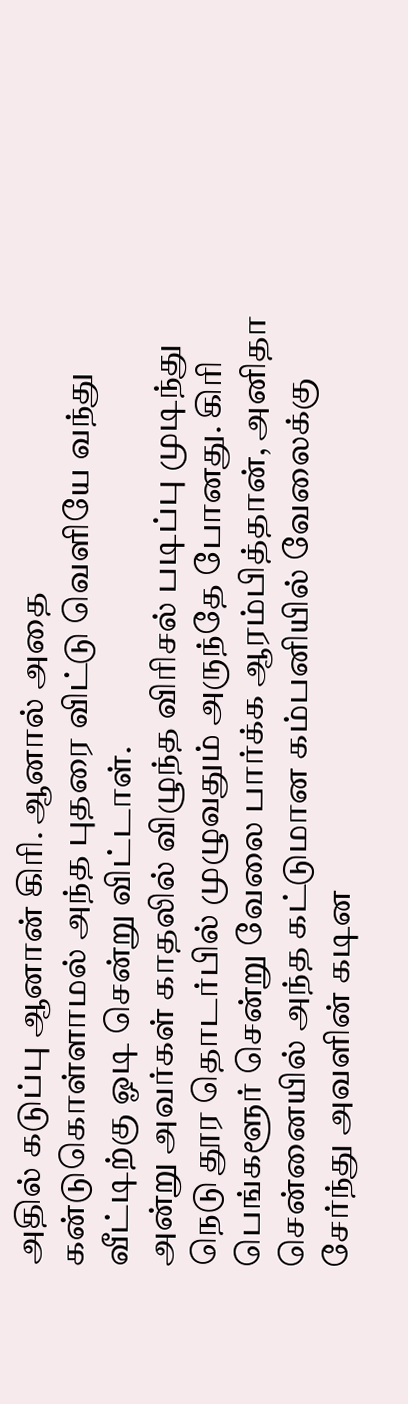அதில் கடுப்பு ஆனான் கிரி. ஆனால் அதை கன்டுகொள்ளாமல் அந்த புதரை விட்டு வெளியே வந்து வீட்டிற்கு ஓடி சென்று விட்டாள்.
அன்று அவர்கள் காதலில் விழுந்த விரிசல் படிப்பு முடிந்து நெடு தூர தொடர்பில் முழுவதும் அருந்தே போனது. கிரி பெங்களூர் சென்று வேலை பார்க்க ஆரம்பித்தான், அனிதா சென்னையில் அந்த கட்டுமான கம்பனியில் வேலைக்கு சேர்ந்து அவளின் கடின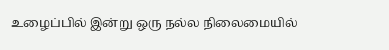உழைப்பில் இன்று ஒரு நல்ல நிலைமையில்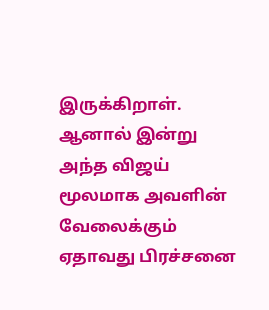இருக்கிறாள். ஆனால் இன்று அந்த விஜய் மூலமாக அவளின் வேலைக்கும் ஏதாவது பிரச்சனை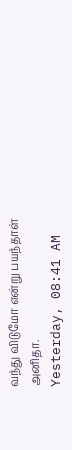வந்து விடுமோ என்று பயந்தாள் அனிதா.
Yesterday, 08:41 AM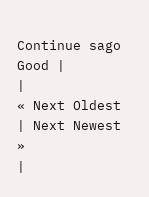Continue sago
Good |
|
« Next Oldest | Next Newest »
|